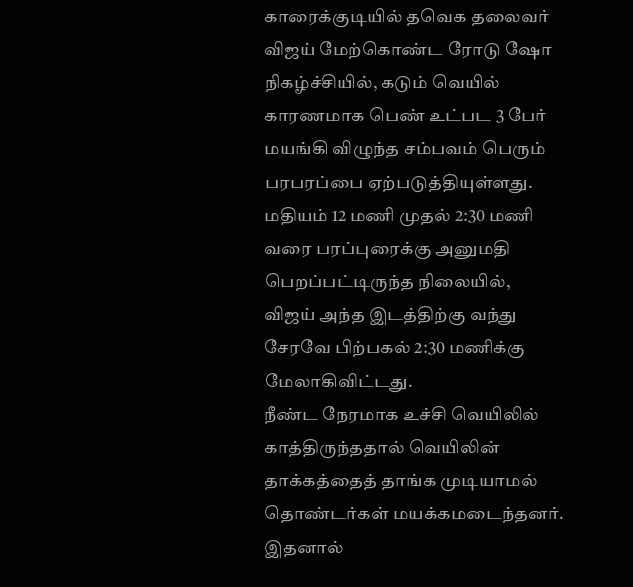காரைக்குடியில் தவெக தலைவர் விஜய் மேற்கொண்ட ரோடு ஷோ நிகழ்ச்சியில், கடும் வெயில் காரணமாக பெண் உட்பட 3 பேர் மயங்கி விழுந்த சம்பவம் பெரும் பரபரப்பை ஏற்படுத்தியுள்ளது. மதியம் 12 மணி முதல் 2:30 மணி வரை பரப்புரைக்கு அனுமதி பெறப்பட்டிருந்த நிலையில், விஜய் அந்த இடத்திற்கு வந்து சேரவே பிற்பகல் 2:30 மணிக்கு மேலாகிவிட்டது.
நீண்ட நேரமாக உச்சி வெயிலில் காத்திருந்ததால் வெயிலின் தாக்கத்தைத் தாங்க முடியாமல் தொண்டர்கள் மயக்கமடைந்தனர். இதனால்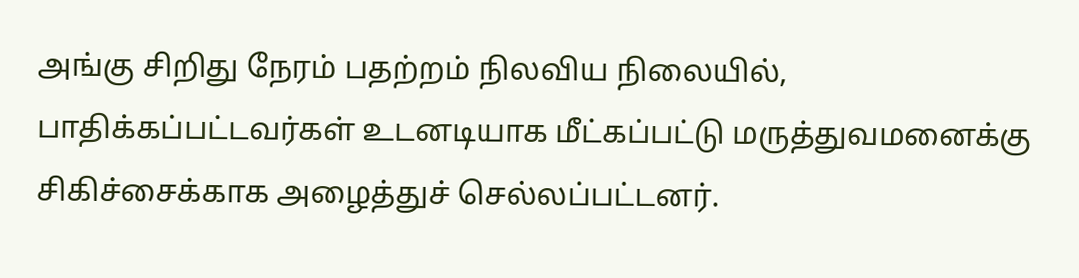அங்கு சிறிது நேரம் பதற்றம் நிலவிய நிலையில், பாதிக்கப்பட்டவர்கள் உடனடியாக மீட்கப்பட்டு மருத்துவமனைக்கு சிகிச்சைக்காக அழைத்துச் செல்லப்பட்டனர்.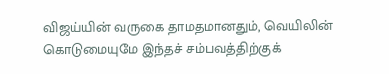விஜய்யின் வருகை தாமதமானதும், வெயிலின் கொடுமையுமே இந்தச் சம்பவத்திற்குக்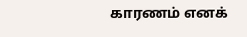காரணம் எனக்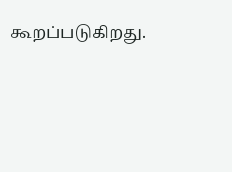கூறப்படுகிறது.